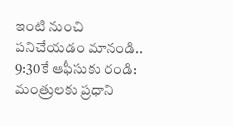ఇంటి నుంచి పనిచేయడం మానండి.. 9:30కే ఆఫీసుకు రండి: మంత్రులకు ప్రధాని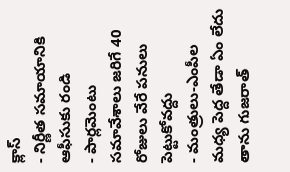క్లాస్
- నిర్ణీత సమాయానికి ఆఫీసుకు రండి
- పార్లమెంటు సమావేశాలు జరిగే 40 రోజులు వేరే పనులు పెట్టుకోవద్దు
- మంత్రులు-ఎంపీల మధ్య పెద్ద తేడా ఏం లేదు
తాను గుజరాత్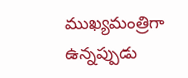ముఖ్యమంత్రిగా ఉన్నప్పుడు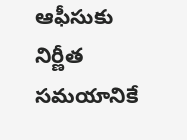ఆఫీసుకు నిర్ణీత సమయానికే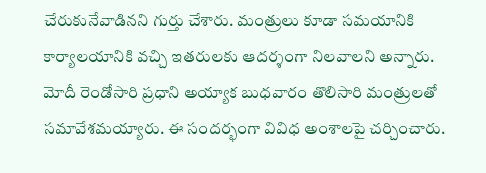చేరుకునేవాడినని గుర్తు చేశారు. మంత్రులు కూడా సమయానికి కార్యాలయానికి వచ్చి ఇతరులకు ఆదర్శంగా నిలవాలని అన్నారు.
మోదీ రెండోసారి ప్రధాని అయ్యాక బుధవారం తొలిసారి మంత్రులతో సమావేశమయ్యారు. ఈ సందర్భంగా వివిధ అంశాలపై చర్చించారు.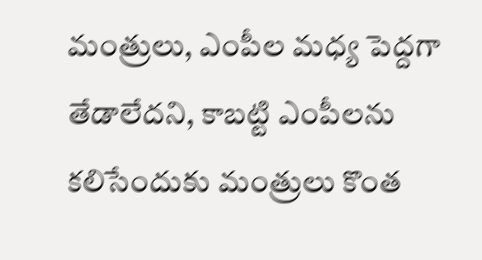మంత్రులు, ఎంపీల మధ్య పెద్దగా తేడాలేదని, కాబట్టి ఎంపీలను కలిసేందుకు మంత్రులు కొంత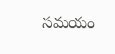సమయం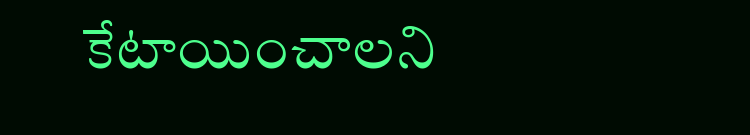కేటాయించాలని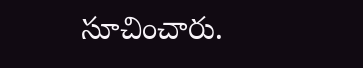సూచించారు.